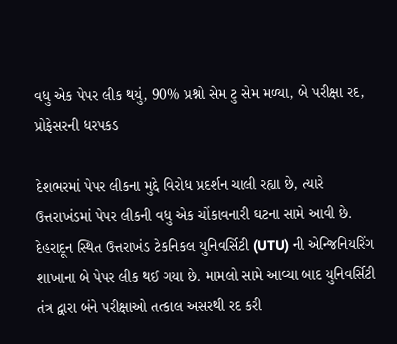વધુ એક પેપર લીક થયું, 90% પ્રશ્નો સેમ ટુ સેમ મળ્યા, બે પરીક્ષા રદ, પ્રોફેસરની ધરપકડ

દેશભરમાં પેપર લીકના મુદ્દે વિરોધ પ્રદર્શન ચાલી રહ્યા છે, ત્યારે ઉત્તરાખંડમાં પેપર લીકની વધુ એક ચોંકાવનારી ઘટના સામે આવી છે. દેહરાદૂન સ્થિત ઉત્તરાખંડ ટેકનિકલ યુનિવર્સિટી (UTU) ની એન્જિનિયરિંગ શાખાના બે પેપર લીક થઈ ગયા છે. મામલો સામે આવ્યા બાદ યુનિવર્સિટી તંત્ર દ્વારા બંને પરીક્ષાઓ તત્કાલ અસરથી રદ કરી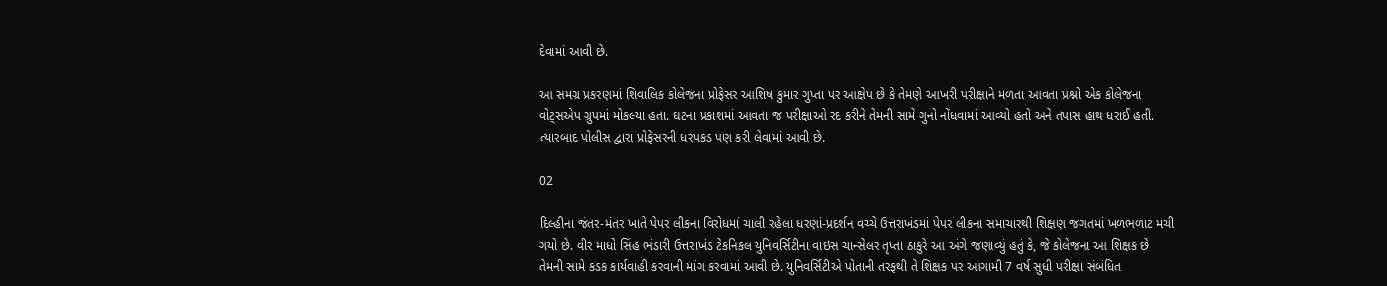દેવામાં આવી છે.

આ સમગ્ર પ્રકરણમાં શિવાલિક કોલેજના પ્રોફેસર આશિષ કુમાર ગુપ્તા પર આક્ષેપ છે કે તેમણે આખરી પરીક્ષાને મળતા આવતા પ્રશ્નો એક કોલેજના વોટ્સએપ ગ્રુપમાં મોકલ્યા હતા. ઘટના પ્રકાશમાં આવતા જ પરીક્ષાઓ રદ કરીને તેમની સામે ગુનો નોંધવામાં આવ્યો હતો અને તપાસ હાથ ધરાઈ હતી. ત્યારબાદ પોલીસ દ્વારા પ્રોફેસરની ધરપકડ પણ કરી લેવામાં આવી છે.

02

દિલ્હીના જંતર-મંતર ખાતે પેપર લીકના વિરોધમાં ચાલી રહેલા ધરણાં-પ્રદર્શન વચ્ચે ઉત્તરાખંડમાં પેપર લીકના સમાચારથી શિક્ષણ જગતમાં ખળભળાટ મચી ગયો છે. વીર માધો સિંહ ભંડારી ઉત્તરાખંડ ટેકનિકલ યુનિવર્સિટીના વાઇસ ચાન્સેલર તૃપ્તા ઠાકુરે આ અંગે જણાવ્યું હતું કે, જે કોલેજના આ શિક્ષક છે તેમની સામે કડક કાર્યવાહી કરવાની માંગ કરવામાં આવી છે. યુનિવર્સિટીએ પોતાની તરફથી તે શિક્ષક પર આગામી 7 વર્ષ સુધી પરીક્ષા સંબંધિત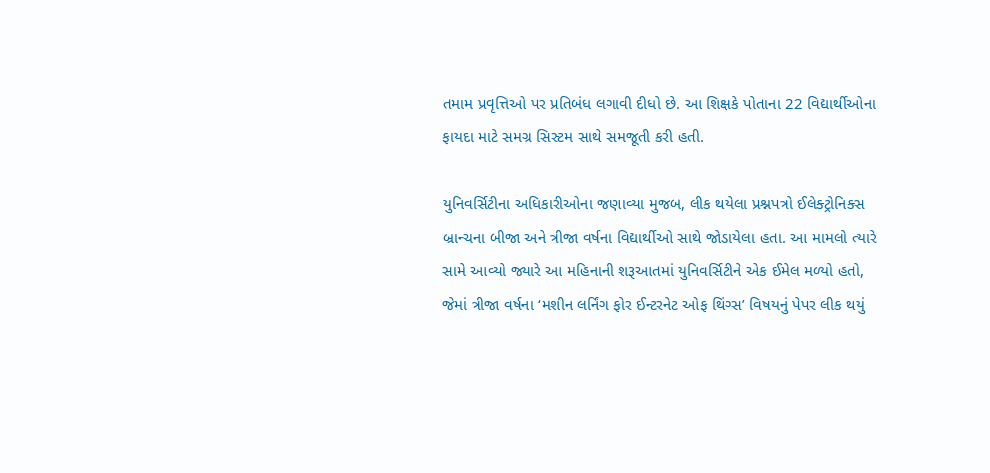તમામ પ્રવૃત્તિઓ પર પ્રતિબંધ લગાવી દીધો છે. આ શિક્ષકે પોતાના 22 વિદ્યાર્થીઓના ફાયદા માટે સમગ્ર સિસ્ટમ સાથે સમજૂતી કરી હતી.

યુનિવર્સિટીના અધિકારીઓના જણાવ્યા મુજબ, લીક થયેલા પ્રશ્નપત્રો ઈલેક્ટ્રોનિક્સ બ્રાન્ચના બીજા અને ત્રીજા વર્ષના વિદ્યાર્થીઓ સાથે જોડાયેલા હતા. આ મામલો ત્યારે સામે આવ્યો જ્યારે આ મહિનાની શરૂઆતમાં યુનિવર્સિટીને એક ઈમેલ મળ્યો હતો, જેમાં ત્રીજા વર્ષના ‘મશીન લર્નિંગ ફોર ઈન્ટરનેટ ઓફ થિંગ્સ’ વિષયનું પેપર લીક થયું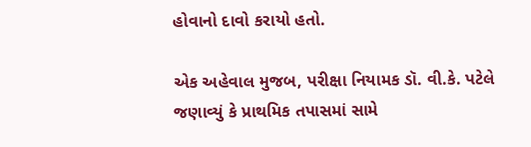હોવાનો દાવો કરાયો હતો.

એક અહેવાલ મુજબ, પરીક્ષા નિયામક ડૉ. વી.કે. પટેલે જણાવ્યું કે પ્રાથમિક તપાસમાં સામે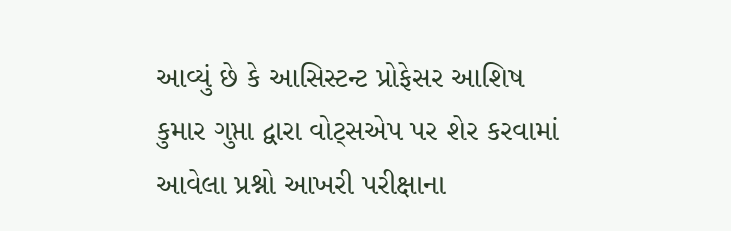આવ્યું છે કે આસિસ્ટન્ટ પ્રોફેસર આશિષ કુમાર ગુપ્તા દ્વારા વોટ્સએપ પર શેર કરવામાં આવેલા પ્રશ્નો આખરી પરીક્ષાના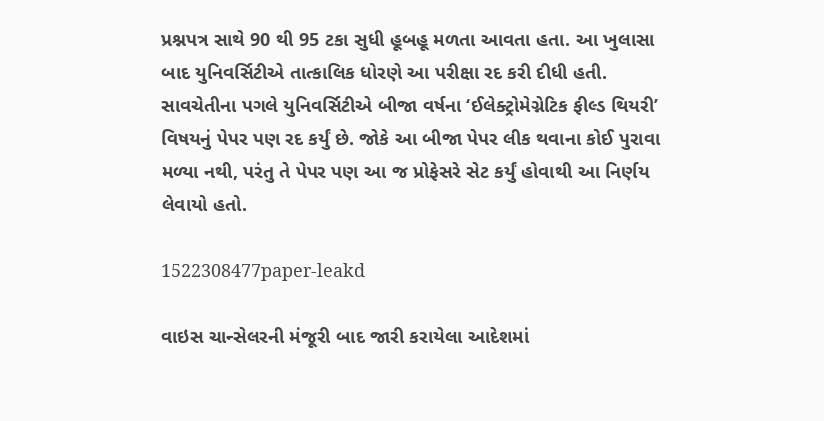પ્રશ્નપત્ર સાથે 90 થી 95 ટકા સુધી હૂબહૂ મળતા આવતા હતા. આ ખુલાસા બાદ યુનિવર્સિટીએ તાત્કાલિક ધોરણે આ પરીક્ષા રદ કરી દીધી હતી. સાવચેતીના પગલે યુનિવર્સિટીએ બીજા વર્ષના ‘ઈલેક્ટ્રોમેગ્નેટિક ફીલ્ડ થિયરી’ વિષયનું પેપર પણ રદ કર્યું છે. જોકે આ બીજા પેપર લીક થવાના કોઈ પુરાવા મળ્યા નથી, પરંતુ તે પેપર પણ આ જ પ્રોફેસરે સેટ કર્યું હોવાથી આ નિર્ણય લેવાયો હતો.

1522308477paper-leakd

વાઇસ ચાન્સેલરની મંજૂરી બાદ જારી કરાયેલા આદેશમાં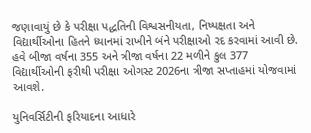જણાવાયું છે કે પરીક્ષા પદ્ધતિની વિશ્વસનીયતા, નિષ્પક્ષતા અને વિદ્યાર્થીઓના હિતને ધ્યાનમાં રાખીને બંને પરીક્ષાઓ રદ કરવામાં આવી છે. હવે બીજા વર્ષના 355 અને ત્રીજા વર્ષના 22 મળીને કુલ 377 વિદ્યાર્થીઓની ફરીથી પરીક્ષા ઓગસ્ટ 2026ના ત્રીજા સપ્તાહમાં યોજવામાં આવશે.

યુનિવર્સિટીની ફરિયાદના આધારે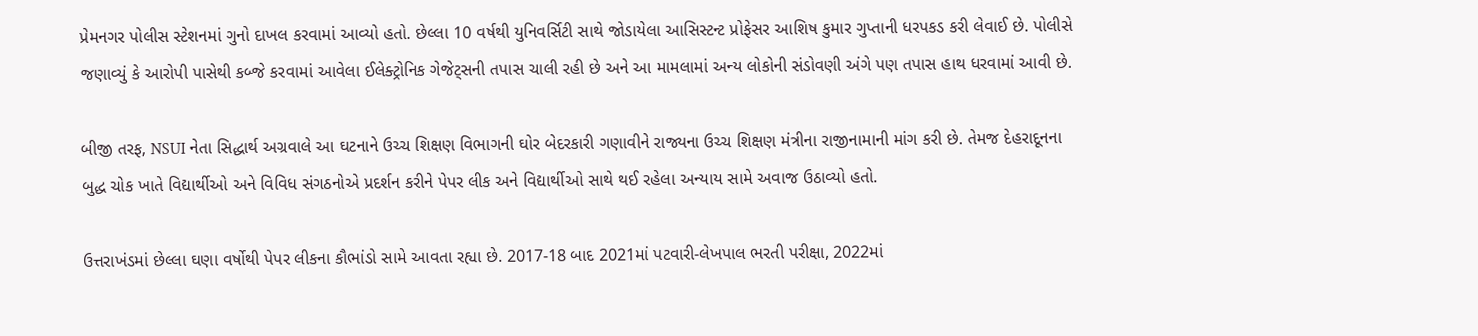પ્રેમનગર પોલીસ સ્ટેશનમાં ગુનો દાખલ કરવામાં આવ્યો હતો. છેલ્લા 10 વર્ષથી યુનિવર્સિટી સાથે જોડાયેલા આસિસ્ટન્ટ પ્રોફેસર આશિષ કુમાર ગુપ્તાની ધરપકડ કરી લેવાઈ છે. પોલીસે જણાવ્યું કે આરોપી પાસેથી કબ્જે કરવામાં આવેલા ઈલેક્ટ્રોનિક ગેજેટ્સની તપાસ ચાલી રહી છે અને આ મામલામાં અન્ય લોકોની સંડોવણી અંગે પણ તપાસ હાથ ધરવામાં આવી છે.

બીજી તરફ, NSUI નેતા સિદ્ધાર્થ અગ્રવાલે આ ઘટનાને ઉચ્ચ શિક્ષણ વિભાગની ઘોર બેદરકારી ગણાવીને રાજ્યના ઉચ્ચ શિક્ષણ મંત્રીના રાજીનામાની માંગ કરી છે. તેમજ દેહરાદૂનના બુદ્ધ ચોક ખાતે વિદ્યાર્થીઓ અને વિવિધ સંગઠનોએ પ્રદર્શન કરીને પેપર લીક અને વિદ્યાર્થીઓ સાથે થઈ રહેલા અન્યાય સામે અવાજ ઉઠાવ્યો હતો.

ઉત્તરાખંડમાં છેલ્લા ઘણા વર્ષોથી પેપર લીકના કૌભાંડો સામે આવતા રહ્યા છે. 2017-18 બાદ 2021માં પટવારી-લેખપાલ ભરતી પરીક્ષા, 2022માં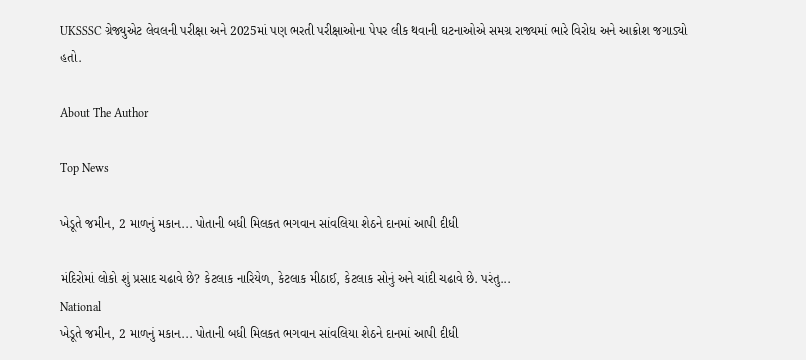UKSSSC ગ્રેજ્યુએટ લેવલની પરીક્ષા અને 2025માં પણ ભરતી પરીક્ષાઓના પેપર લીક થવાની ઘટનાઓએ સમગ્ર રાજ્યમાં ભારે વિરોધ અને આક્રોશ જગાડ્યો હતો.

About The Author

Top News

ખેડૂતે જમીન, 2 માળનું મકાન... પોતાની બધી મિલકત ભગવાન સાંવલિયા શેઠને દાનમાં આપી દીધી

મંદિરોમાં લોકો શું પ્રસાદ ચઢાવે છે? કેટલાક નારિયેળ, કેટલાક મીઠાઈ, કેટલાક સોનું અને ચાંદી ચઢાવે છે. પરંતુ...
National
ખેડૂતે જમીન, 2 માળનું મકાન... પોતાની બધી મિલકત ભગવાન સાંવલિયા શેઠને દાનમાં આપી દીધી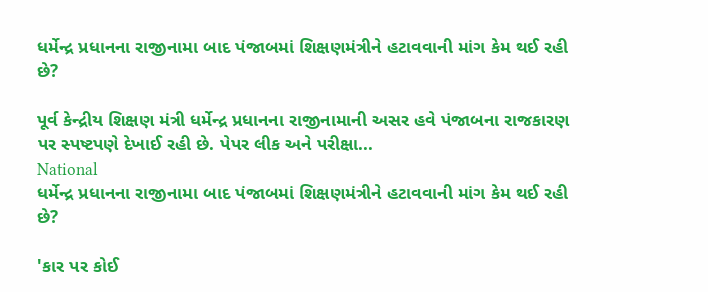ધર્મેન્દ્ર પ્રધાનના રાજીનામા બાદ પંજાબમાં શિક્ષણમંત્રીને હટાવવાની માંગ કેમ થઈ રહી છે?

પૂર્વ કેન્દ્રીય શિક્ષણ મંત્રી ધર્મેન્દ્ર પ્રધાનના રાજીનામાની અસર હવે પંજાબના રાજકારણ પર સ્પષ્ટપણે દેખાઈ રહી છે. પેપર લીક અને પરીક્ષા...
National
ધર્મેન્દ્ર પ્રધાનના રાજીનામા બાદ પંજાબમાં શિક્ષણમંત્રીને હટાવવાની માંગ કેમ થઈ રહી છે?

'કાર પર કોઈ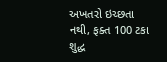અખતરો ઇચ્છતા નથી, ફક્ત 100 ટકા શુદ્ધ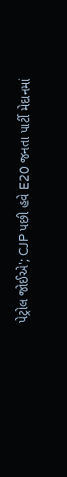પેટ્રોલ જોઈએ'; CJP પછી હવે E20 જનતા પાર્ટી મેદાનમાં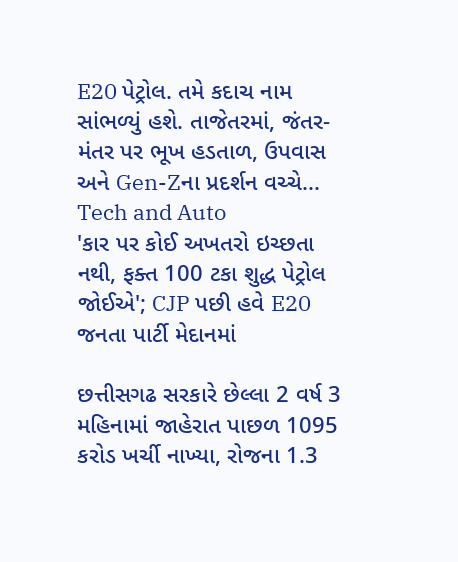E20 પેટ્રોલ. તમે કદાચ નામ સાંભળ્યું હશે. તાજેતરમાં, જંતર-મંતર પર ભૂખ હડતાળ, ઉપવાસ અને Gen-Zના પ્રદર્શન વચ્ચે...
Tech and Auto
'કાર પર કોઈ અખતરો ઇચ્છતા નથી, ફક્ત 100 ટકા શુદ્ધ પેટ્રોલ જોઈએ'; CJP પછી હવે E20 જનતા પાર્ટી મેદાનમાં

છત્તીસગઢ સરકારે છેલ્લા 2 વર્ષ 3 મહિનામાં જાહેરાત પાછળ 1095 કરોડ ખર્ચી નાખ્યા, રોજના 1.3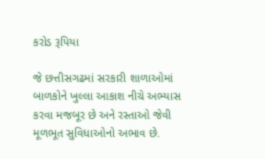કરોડ રૂપિયા

જે છત્તીસગઢમાં સરકારી શાળાઓમાં બાળકોને ખુલ્લા આકાશ નીચે અભ્યાસ કરવા મજબૂર છે અને રસ્તાઓ જેવી મૂળભૂત સુવિધાઓનો અભાવ છે.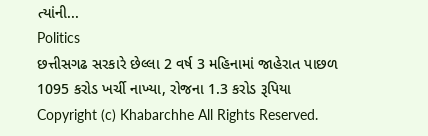ત્યાંની...
Politics
છત્તીસગઢ સરકારે છેલ્લા 2 વર્ષ 3 મહિનામાં જાહેરાત પાછળ 1095 કરોડ ખર્ચી નાખ્યા, રોજના 1.3 કરોડ રૂપિયા
Copyright (c) Khabarchhe All Rights Reserved.